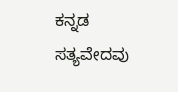ಕನ್ನಡ ಸತ್ಯವೇದವು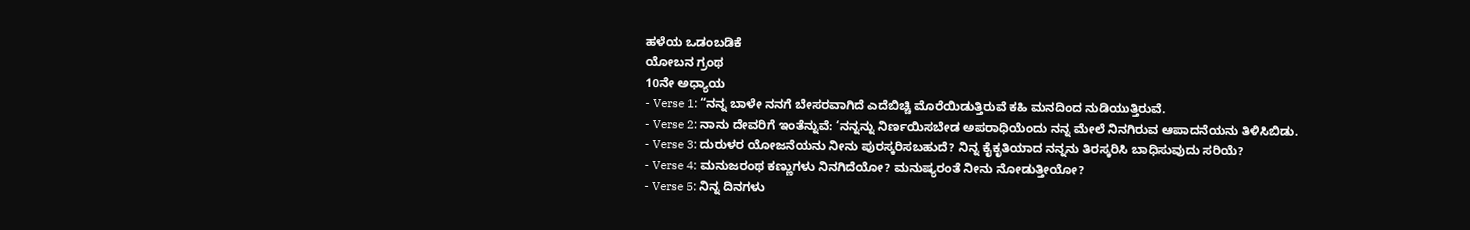ಹಳೆಯ ಒಡಂಬಡಿಕೆ
ಯೋಬನ ಗ್ರಂಥ
10ನೇ ಅಧ್ಯಾಯ
- Verse 1: “ನನ್ನ ಬಾಳೇ ನನಗೆ ಬೇಸರವಾಗಿದೆ ಎದೆಬಿಚ್ಚಿ ಮೊರೆಯಿಡುತ್ತಿರುವೆ ಕಹಿ ಮನದಿಂದ ನುಡಿಯುತ್ತಿರುವೆ.
- Verse 2: ನಾನು ದೇವರಿಗೆ ಇಂತೆನ್ನುವೆ: ‘ನನ್ನನ್ನು ನಿರ್ಣಯಿಸಬೇಡ ಅಪರಾಧಿಯೆಂದು ನನ್ನ ಮೇಲೆ ನಿನಗಿರುವ ಆಪಾದನೆಯನು ತಿಳಿಸಿಬಿಡು.
- Verse 3: ದುರುಳರ ಯೋಜನೆಯನು ನೀನು ಪುರಸ್ಕರಿಸಬಹುದೆ? ನಿನ್ನ ಕೈಕೃತಿಯಾದ ನನ್ನನು ತಿರಸ್ಕರಿಸಿ ಬಾಧಿಸುವುದು ಸರಿಯೆ?
- Verse 4: ಮನುಜರಂಥ ಕಣ್ಣುಗಳು ನಿನಗಿದೆಯೋ? ಮನುಷ್ಯರಂತೆ ನೀನು ನೋಡುತ್ತೀಯೋ?
- Verse 5: ನಿನ್ನ ದಿನಗಳು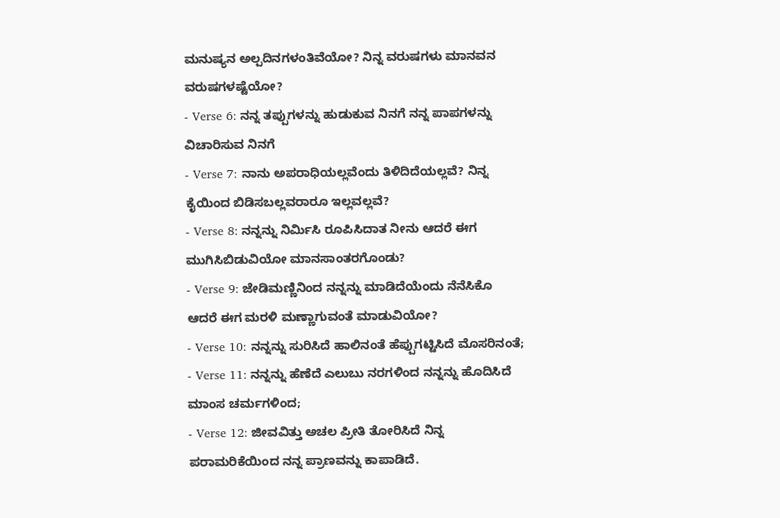ಮನುಷ್ಯನ ಅಲ್ಪದಿನಗಳಂತಿವೆಯೋ? ನಿನ್ನ ವರುಷಗಳು ಮಾನವನ ವರುಷಗಳಷ್ಟೆಯೋ?
- Verse 6: ನನ್ನ ತಪ್ಪುಗಳನ್ನು ಹುಡುಕುವ ನಿನಗೆ ನನ್ನ ಪಾಪಗಳನ್ನು ವಿಚಾರಿಸುವ ನಿನಗೆ
- Verse 7: ನಾನು ಅಪರಾಧಿಯಲ್ಲವೆಂದು ತಿಳಿದಿದೆಯಲ್ಲವೆ? ನಿನ್ನ ಕೈಯಿಂದ ಬಿಡಿಸಬಲ್ಲವರಾರೂ ಇಲ್ಲವಲ್ಲವೆ?
- Verse 8: ನನ್ನನ್ನು ನಿರ್ಮಿಸಿ ರೂಪಿಸಿದಾತ ನೀನು ಆದರೆ ಈಗ ಮುಗಿಸಿಬಿಡುವಿಯೋ ಮಾನಸಾಂತರಗೊಂಡು?
- Verse 9: ಜೇಡಿಮಣ್ಣಿನಿಂದ ನನ್ನನ್ನು ಮಾಡಿದೆಯೆಂದು ನೆನೆಸಿಕೊ ಆದರೆ ಈಗ ಮರಳಿ ಮಣ್ಣಾಗುವಂತೆ ಮಾಡುವಿಯೋ?
- Verse 10: ನನ್ನನ್ನು ಸುರಿಸಿದೆ ಹಾಲಿನಂತೆ ಹೆಪ್ಪುಗಟ್ಟಿಸಿದೆ ಮೊಸರಿನಂತೆ;
- Verse 11: ನನ್ನನ್ನು ಹೆಣೆದೆ ಎಲುಬು ನರಗಳಿಂದ ನನ್ನನ್ನು ಹೊದಿಸಿದೆ ಮಾಂಸ ಚರ್ಮಗಳಿಂದ;
- Verse 12: ಜೀವವಿತ್ತು ಅಚಲ ಪ್ರೀತಿ ತೋರಿಸಿದೆ ನಿನ್ನ ಪರಾಮರಿಕೆಯಿಂದ ನನ್ನ ಪ್ರಾಣವನ್ನು ಕಾಪಾಡಿದೆ.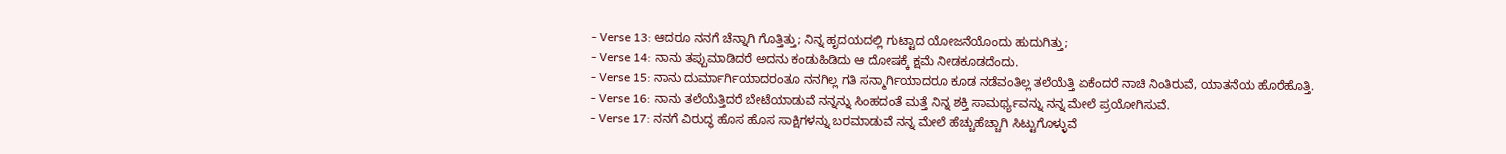- Verse 13: ಆದರೂ ನನಗೆ ಚೆನ್ನಾಗಿ ಗೊತ್ತಿತ್ತು; ನಿನ್ನ ಹೃದಯದಲ್ಲಿ ಗುಟ್ಟಾದ ಯೋಜನೆಯೊಂದು ಹುದುಗಿತ್ತು;
- Verse 14: ನಾನು ತಪ್ಪುಮಾಡಿದರೆ ಅದನು ಕಂಡುಹಿಡಿದು ಆ ದೋಷಕ್ಕೆ ಕ್ಷಮೆ ನೀಡಕೂಡದೆಂದು.
- Verse 15: ನಾನು ದುರ್ಮಾರ್ಗಿಯಾದರಂತೂ ನನಗಿಲ್ಲ ಗತಿ ಸನ್ಮಾರ್ಗಿಯಾದರೂ ಕೂಡ ನಡೆವಂತಿಲ್ಲ ತಲೆಯೆತ್ತಿ ಏಕೆಂದರೆ ನಾಚಿ ನಿಂತಿರುವೆ, ಯಾತನೆಯ ಹೊರೆಹೊತ್ತಿ.
- Verse 16: ನಾನು ತಲೆಯೆತ್ತಿದರೆ ಬೇಟೆಯಾಡುವೆ ನನ್ನನ್ನು ಸಿಂಹದಂತೆ ಮತ್ತೆ ನಿನ್ನ ಶಕ್ತಿ ಸಾಮರ್ಥ್ಯವನ್ನು ನನ್ನ ಮೇಲೆ ಪ್ರಯೋಗಿಸುವೆ.
- Verse 17: ನನಗೆ ವಿರುದ್ಧ ಹೊಸ ಹೊಸ ಸಾಕ್ಷಿಗಳನ್ನು ಬರಮಾಡುವೆ ನನ್ನ ಮೇಲೆ ಹೆಚ್ಚುಹೆಚ್ಚಾಗಿ ಸಿಟ್ಟುಗೊಳ್ಳುವೆ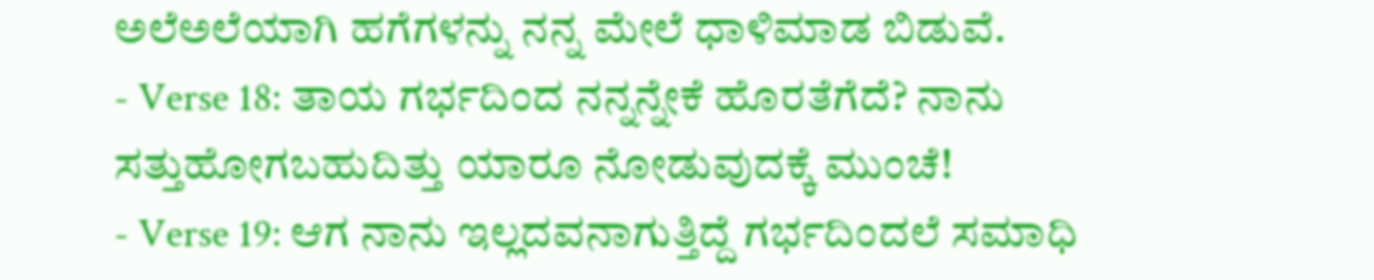ಅಲೆಅಲೆಯಾಗಿ ಹಗೆಗಳನ್ನು ನನ್ನ ಮೇಲೆ ಧಾಳಿಮಾಡ ಬಿಡುವೆ.
- Verse 18: ತಾಯ ಗರ್ಭದಿಂದ ನನ್ನನ್ನೇಕೆ ಹೊರತೆಗೆದೆ? ನಾನು ಸತ್ತುಹೋಗಬಹುದಿತ್ತು ಯಾರೂ ನೋಡುವುದಕ್ಕೆ ಮುಂಚೆ!
- Verse 19: ಆಗ ನಾನು ಇಲ್ಲದವನಾಗುತ್ತಿದ್ದೆ ಗರ್ಭದಿಂದಲೆ ಸಮಾಧಿ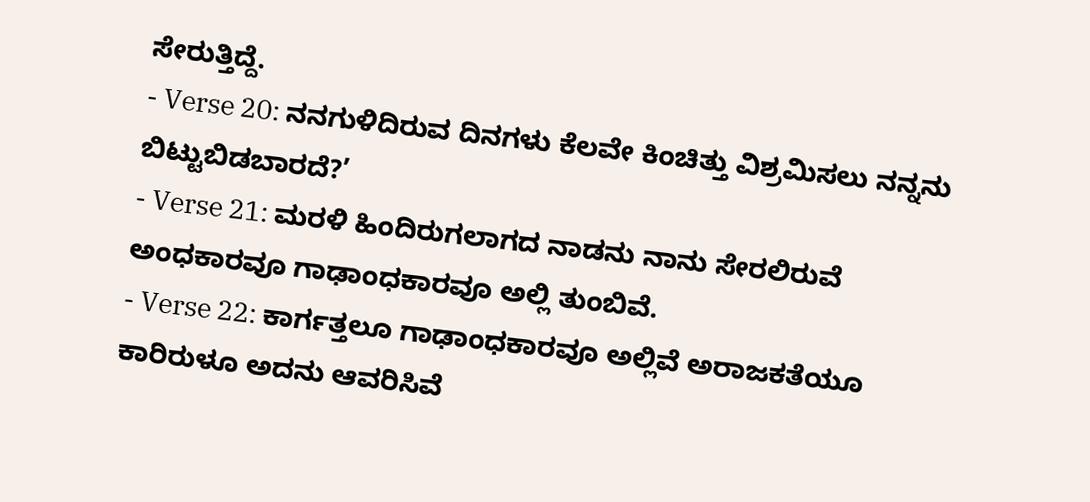ಸೇರುತ್ತಿದ್ದೆ.
- Verse 20: ನನಗುಳಿದಿರುವ ದಿನಗಳು ಕೆಲವೇ ಕಿಂಚಿತ್ತು ವಿಶ್ರಮಿಸಲು ನನ್ನನು ಬಿಟ್ಟುಬಿಡಬಾರದೆ?’
- Verse 21: ಮರಳಿ ಹಿಂದಿರುಗಲಾಗದ ನಾಡನು ನಾನು ಸೇರಲಿರುವೆ ಅಂಧಕಾರವೂ ಗಾಢಾಂಧಕಾರವೂ ಅಲ್ಲಿ ತುಂಬಿವೆ.
- Verse 22: ಕಾರ್ಗತ್ತಲೂ ಗಾಢಾಂಧಕಾರವೂ ಅಲ್ಲಿವೆ ಅರಾಜಕತೆಯೂ ಕಾರಿರುಳೂ ಅದನು ಆವರಿಸಿವೆ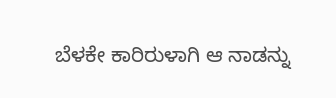ಬೆಳಕೇ ಕಾರಿರುಳಾಗಿ ಆ ನಾಡನ್ನು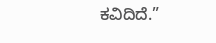ಕವಿದಿದೆ.”